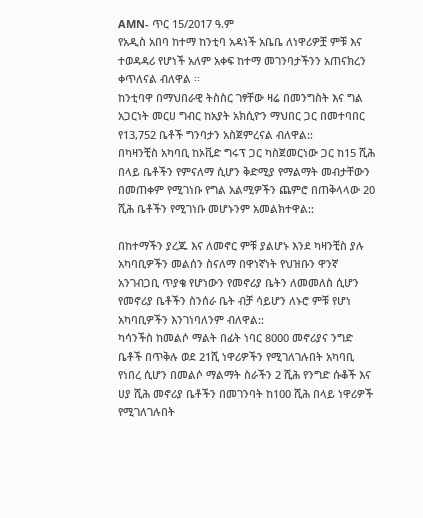AMN- ጥር 15/2017 ዓ.ም
የአዲስ አበባ ከተማ ከንቲባ አዳነች አቤቤ ለነዋሪዎቿ ምቹ እና ተወዳዳሪ የሆነች አለም አቀፍ ከተማ መገንባታችንን አጠናክረን ቀጥለናል ብለዋል ፡፡
ከንቲባዋ በማህበራዊ ትስስር ገፃቸው ዛሬ በመንግስት እና ግል አጋርነት መርሀ ግብር ከአያት አክሲዮን ማህበር ጋር በመተባበር የ13,752 ቤቶች ግንባታን አስጀምረናል ብለዋል::
በካዛንቺስ አካባቢ ከኦቪድ ግሩፕ ጋር ካስጀመርነው ጋር ከ15 ሺሕ በላይ ቤቶችን የምናለማ ሲሆን ቅድሚያ የማልማት መብታቸውን በመጠቀም የሚገነቡ የግል አልሚዎችን ጨምሮ በጠቅላላው 20 ሺሕ ቤቶችን የሚገነቡ መሆኑንም አመልክተዋል::

በከተማችን ያረጁ እና ለመኖር ምቹ ያልሆኑ እንደ ካዛንቺስ ያሉ አካባቢዎችን መልሰን ስናለማ በዋነኛነት የህዝቡን ዋንኛ አንገብጋቢ ጥያቄ የሆነውን የመኖሪያ ቤትን ለመመለስ ሲሆን የመኖሪያ ቤቶችን ስንሰራ ቤት ብቻ ሳይሆን ለኑሮ ምቹ የሆነ አካባቢዎችን እንገነባለንም ብለዋል::
ካሳንችስ ከመልሶ ማልት በፊት ነባር 8000 መኖሪያና ንግድ ቤቶች በጥቅሉ ወደ 21ሺ ነዋሪዎችን የሚገለገሉበት አካባቢ የነበረ ሲሆን በመልሶ ማልማት ስራችን 2 ሺሕ የንግድ ሱቆች እና ሀያ ሺሕ መኖሪያ ቤቶችን በመገንባት ከ100 ሺሕ በላይ ነዋሪዎች የሚገለገሉበት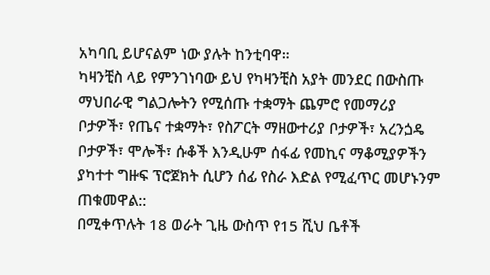አካባቢ ይሆናልም ነው ያሉት ከንቲባዋ።
ካዛንቺስ ላይ የምንገነባው ይህ የካዛንቺስ አያት መንደር በውስጡ ማህበራዊ ግልጋሎትን የሚሰጡ ተቋማት ጨምሮ የመማሪያ ቦታዎች፣ የጤና ተቋማት፣ የስፖርት ማዘውተሪያ ቦታዎች፣ አረንጏዴ ቦታዎች፣ ሞሎች፣ ሱቆች እንዲሁም ሰፋፊ የመኪና ማቆሚያዎችን ያካተተ ግዙፍ ፕሮጀክት ሲሆን ሰፊ የስራ እድል የሚፈጥር መሆኑንም ጠቁመዋል::
በሚቀጥሉት 18 ወራት ጊዜ ውስጥ የ15 ሺህ ቤቶች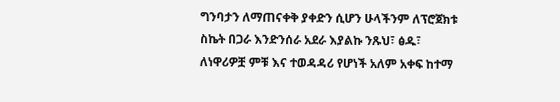ግንባታን ለማጠናቀቅ ያቀድን ሲሆን ሁላችንም ለፕሮጀክቱ ስኬት በጋራ እንድንሰራ አደራ እያልኩ ንጹህ፣ ፅዱ፣ ለነዋሪዎቿ ምቹ እና ተወዳዳሪ የሆነች አለም አቀፍ ከተማ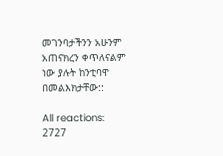መገንባታችንን አሁንም አጠናክረን ቀጥለናልም ነው ያሉት ከንቲባዋ በመልእክታቸው::

All reactions:
2727